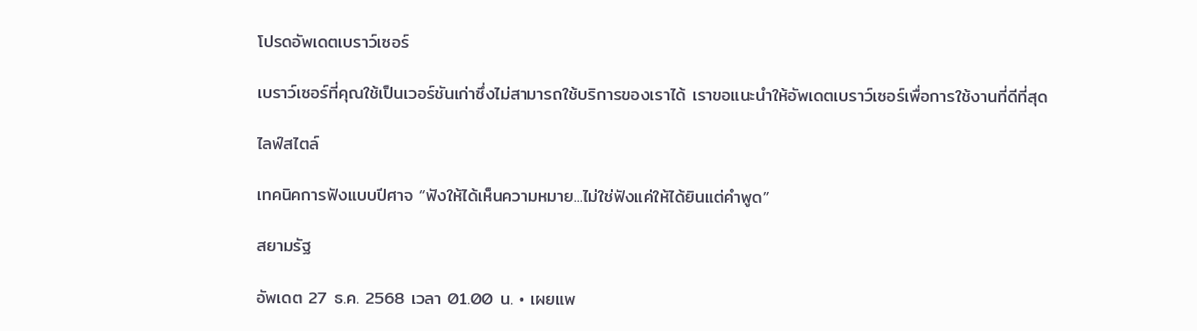โปรดอัพเดตเบราว์เซอร์

เบราว์เซอร์ที่คุณใช้เป็นเวอร์ชันเก่าซึ่งไม่สามารถใช้บริการของเราได้ เราขอแนะนำให้อัพเดตเบราว์เซอร์เพื่อการใช้งานที่ดีที่สุด

ไลฟ์สไตล์

เทคนิคการฟังแบบปีศาจ “ฟังให้ได้เห็นความหมาย...ไม่ใช่ฟังแค่ให้ได้ยินแต่คำพูด”

สยามรัฐ

อัพเดต 27 ธ.ค. 2568 เวลา 01.00 น. • เผยแพ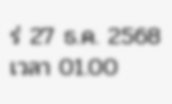ร่ 27 ธ.ค. 2568 เวลา 01.00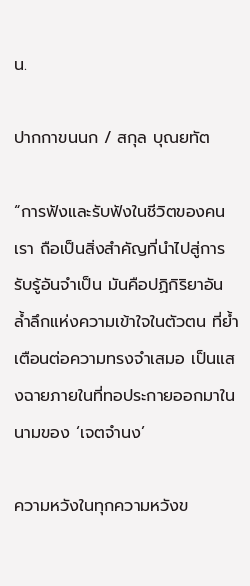น.

ปากกาขนนก / สกุล บุณยทัต

“การฟังและรับฟังในชีวิตของคนเรา ถือเป็นสิ่งสำคัญที่นำไปสู่การรับรู้อันจำเป็น มันคือปฏิกิริยาอันล้ำลึกแห่งความเข้าใจในตัวตน ที่ย้ำเตือนต่อความทรงจำเสมอ เป็นแสงฉายภายในที่ทอประกายออกมาในนามของ ‘เจตจำนง’

ความหวังในทุกความหวังข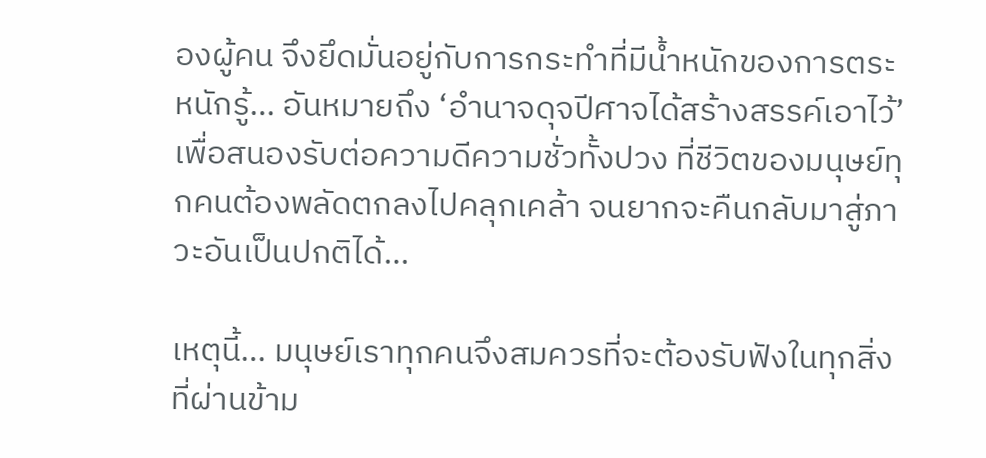องผู้คน จึงยึดมั่นอยู่กับการกระทำที่มีน้ำหนักของการตระหนักรู้… อันหมายถึง ‘อำนาจดุจปีศาจได้สร้างสรรค์เอาไว้’ เพื่อสนองรับต่อความดีความชั่วทั้งปวง ที่ชีวิตของมนุษย์ทุกคนต้องพลัดตกลงไปคลุกเคล้า จนยากจะคืนกลับมาสู่ภาวะอันเป็นปกติได้…

เหตุนี้… มนุษย์เราทุกคนจึงสมควรที่จะต้องรับฟังในทุกสิ่งที่ผ่านข้าม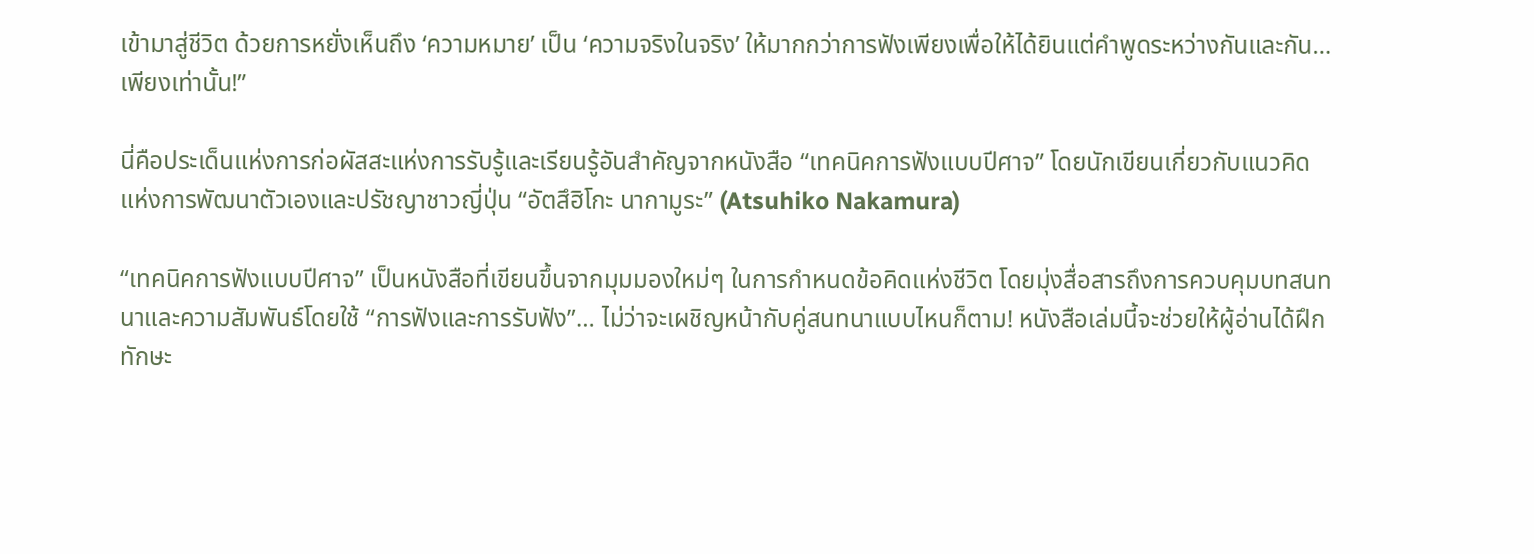เข้ามาสู่ชีวิต ด้วยการหยั่งเห็นถึง ‘ความหมาย’ เป็น ‘ความจริงในจริง’ ให้มากกว่าการฟังเพียงเพื่อให้ได้ยินแต่คำพูดระหว่างกันและกัน… เพียงเท่านั้น!”

นี่คือประเด็นแห่งการก่อผัสสะแห่งการรับรู้และเรียนรู้อันสำคัญจากหนังสือ “เทคนิคการฟังแบบปีศาจ” โดยนักเขียนเกี่ยวกับแนวคิดแห่งการพัฒนาตัวเองและปรัชญาชาวญี่ปุ่น “อัตสึฮิโกะ นากามูระ” (Atsuhiko Nakamura)

“เทคนิคการฟังแบบปีศาจ” เป็นหนังสือที่เขียนขึ้นจากมุมมองใหม่ๆ ในการกำหนดข้อคิดแห่งชีวิต โดยมุ่งสื่อสารถึงการควบคุมบทสนทนาและความสัมพันธ์โดยใช้ “การฟังและการรับฟัง”… ไม่ว่าจะเผชิญหน้ากับคู่สนทนาแบบไหนก็ตาม! หนังสือเล่มนี้จะช่วยให้ผู้อ่านได้ฝึกทักษะ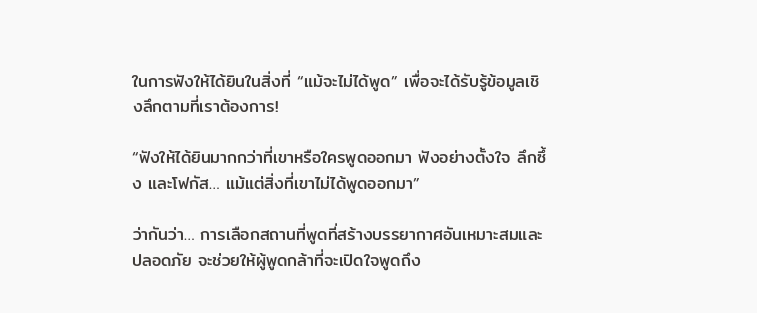ในการฟังให้ได้ยินในสิ่งที่ “แม้จะไม่ได้พูด” เพื่อจะได้รับรู้ข้อมูลเชิงลึกตามที่เราต้องการ!

“ฟังให้ได้ยินมากกว่าที่เขาหรือใครพูดออกมา ฟังอย่างตั้งใจ ลึกซึ้ง และโฟกัส… แม้แต่สิ่งที่เขาไม่ได้พูดออกมา”

ว่ากันว่า… การเลือกสถานที่พูดที่สร้างบรรยากาศอันเหมาะสมและปลอดภัย จะช่วยให้ผู้พูดกล้าที่จะเปิดใจพูดถึง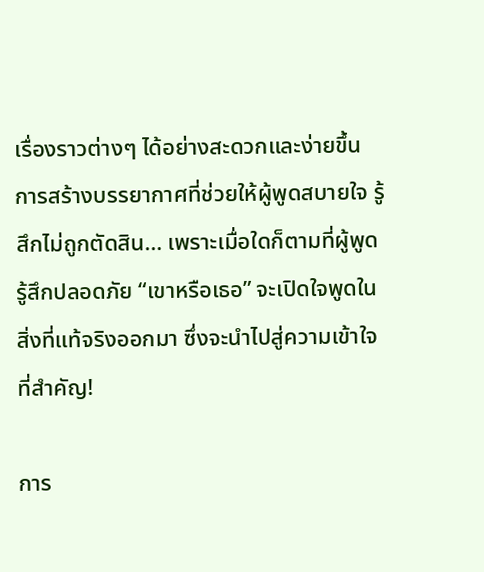เรื่องราวต่างๆ ได้อย่างสะดวกและง่ายขึ้น การสร้างบรรยากาศที่ช่วยให้ผู้พูดสบายใจ รู้สึกไม่ถูกตัดสิน… เพราะเมื่อใดก็ตามที่ผู้พูดรู้สึกปลอดภัย “เขาหรือเธอ” จะเปิดใจพูดในสิ่งที่แท้จริงออกมา ซึ่งจะนำไปสู่ความเข้าใจที่สำคัญ!

การ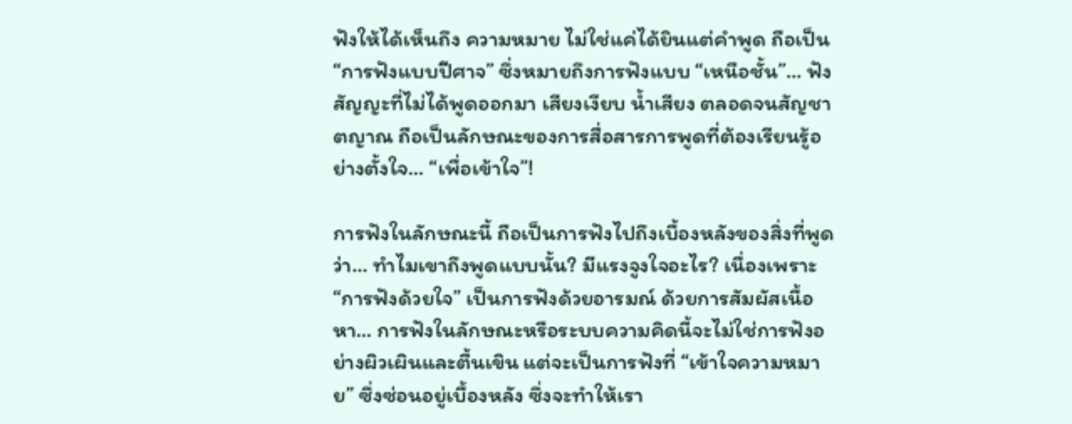ฟังให้ได้เห็นถึง ความหมาย ไม่ใช่แค่ได้ยินแต่คำพูด ถือเป็น “การฟังแบบปีศาจ” ซึ่งหมายถึงการฟังแบบ “เหนือชั้น”… ฟังสัญญะที่ไม่ได้พูดออกมา เสียงเงียบ น้ำเสียง ตลอดจนสัญชาตญาณ ถือเป็นลักษณะของการสื่อสารการพูดที่ต้องเรียนรู้อย่างตั้งใจ… “เพื่อเข้าใจ”!

การฟังในลักษณะนี้ ถือเป็นการฟังไปถึงเบื้องหลังของสิ่งที่พูดว่า… ทำไมเขาถึงพูดแบบนั้น? มีแรงจูงใจอะไร? เนื่องเพราะ “การฟังด้วยใจ” เป็นการฟังด้วยอารมณ์ ด้วยการสัมผัสเนื้อหา… การฟังในลักษณะหรือระบบความคิดนี้จะไม่ใช่การฟังอย่างผิวเผินและตื้นเขิน แต่จะเป็นการฟังที่ “เข้าใจความหมาย” ซึ่งซ่อนอยู่เบื้องหลัง ซึ่งจะทำให้เรา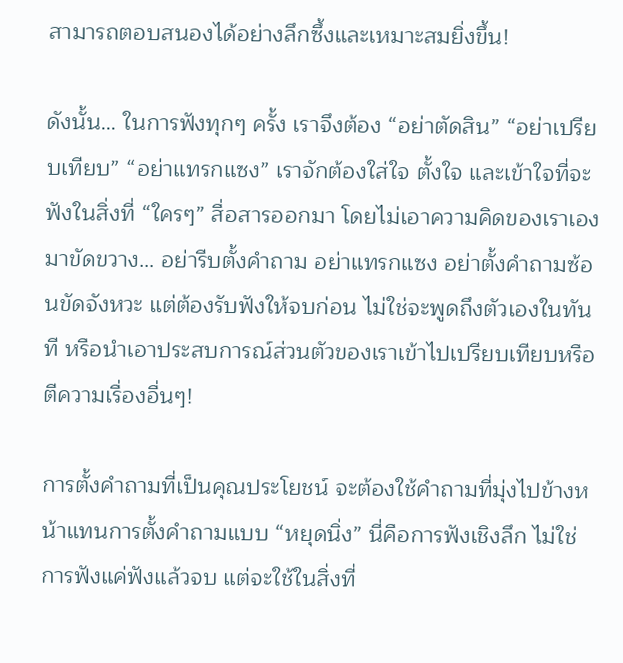สามารถตอบสนองได้อย่างลึกซึ้งและเหมาะสมยิ่งขึ้น!

ดังนั้น… ในการฟังทุกๆ ครั้ง เราจึงต้อง “อย่าตัดสิน” “อย่าเปรียบเทียบ” “อย่าแทรกแซง” เราจักต้องใส่ใจ ตั้งใจ และเข้าใจที่จะฟังในสิ่งที่ “ใครๆ” สื่อสารออกมา โดยไม่เอาความคิดของเราเองมาขัดขวาง… อย่ารีบตั้งคำถาม อย่าแทรกแซง อย่าตั้งคำถามซ้อนขัดจังหวะ แต่ต้องรับฟังให้จบก่อน ไม่ใช่จะพูดถึงตัวเองในทันที หรือนำเอาประสบการณ์ส่วนตัวของเราเข้าไปเปรียบเทียบหรือตีความเรื่องอื่นๆ!

การตั้งคำถามที่เป็นคุณประโยชน์ จะต้องใช้คำถามที่มุ่งไปข้างหน้าแทนการตั้งคำถามแบบ “หยุดนิ่ง” นี่คือการฟังเชิงลึก ไม่ใช่การฟังแค่ฟังแล้วจบ แต่จะใช้ในสิ่งที่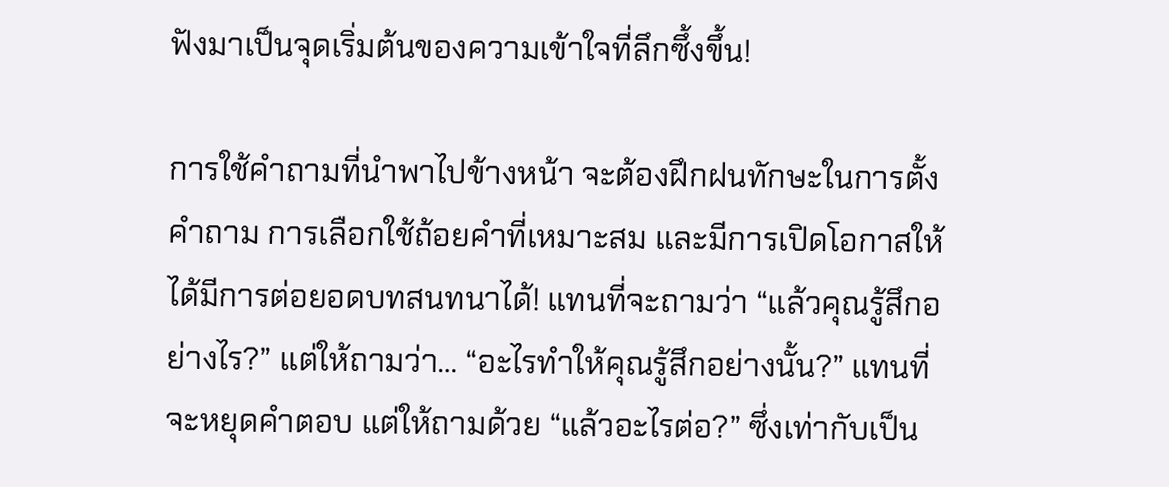ฟังมาเป็นจุดเริ่มต้นของความเข้าใจที่ลึกซึ้งขึ้น!

การใช้คำถามที่นำพาไปข้างหน้า จะต้องฝึกฝนทักษะในการตั้งคำถาม การเลือกใช้ถ้อยคำที่เหมาะสม และมีการเปิดโอกาสให้ได้มีการต่อยอดบทสนทนาได้! แทนที่จะถามว่า “แล้วคุณรู้สึกอย่างไร?” แต่ให้ถามว่า… “อะไรทำให้คุณรู้สึกอย่างนั้น?” แทนที่จะหยุดคำตอบ แต่ให้ถามด้วย “แล้วอะไรต่อ?” ซึ่งเท่ากับเป็น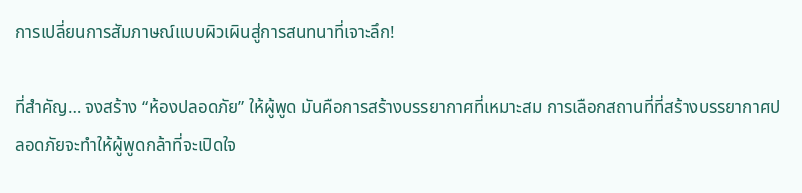การเปลี่ยนการสัมภาษณ์แบบผิวเผินสู่การสนทนาที่เจาะลึก!

ที่สำคัญ… จงสร้าง “ห้องปลอดภัย” ให้ผู้พูด มันคือการสร้างบรรยากาศที่เหมาะสม การเลือกสถานที่ที่สร้างบรรยากาศปลอดภัยจะทำให้ผู้พูดกล้าที่จะเปิดใจ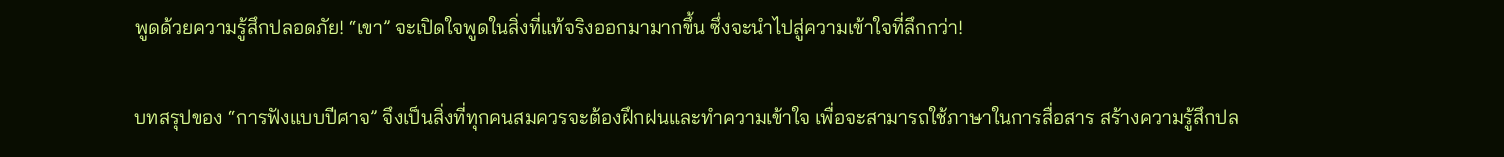พูดด้วยความรู้สึกปลอดภัย! “เขา” จะเปิดใจพูดในสิ่งที่แท้จริงออกมามากขึ้น ซึ่งจะนำไปสู่ความเข้าใจที่ลึกกว่า!

บทสรุปของ “การฟังแบบปีศาจ” จึงเป็นสิ่งที่ทุกคนสมควรจะต้องฝึกฝนและทำความเข้าใจ เพื่อจะสามารถใช้ภาษาในการสื่อสาร สร้างความรู้สึกปล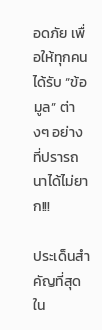อดภัย เพื่อให้ทุกคนได้รับ “ข้อมูล” ต่างๆ อย่างที่ปรารถนาได้ไม่ยาก!!!

ประเด็นสำคัญที่สุดใน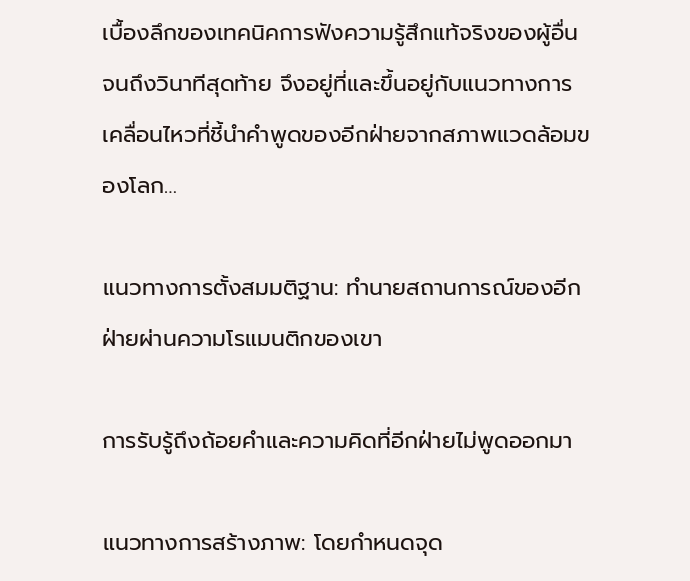เบื้องลึกของเทคนิคการฟังความรู้สึกแท้จริงของผู้อื่นจนถึงวินาทีสุดท้าย จึงอยู่ที่และขึ้นอยู่กับแนวทางการเคลื่อนไหวที่ชี้นำคำพูดของอีกฝ่ายจากสภาพแวดล้อมของโลก…

แนวทางการตั้งสมมติฐาน: ทำนายสถานการณ์ของอีกฝ่ายผ่านความโรแมนติกของเขา

การรับรู้ถึงถ้อยคำและความคิดที่อีกฝ่ายไม่พูดออกมา

แนวทางการสร้างภาพ: โดยกำหนดจุด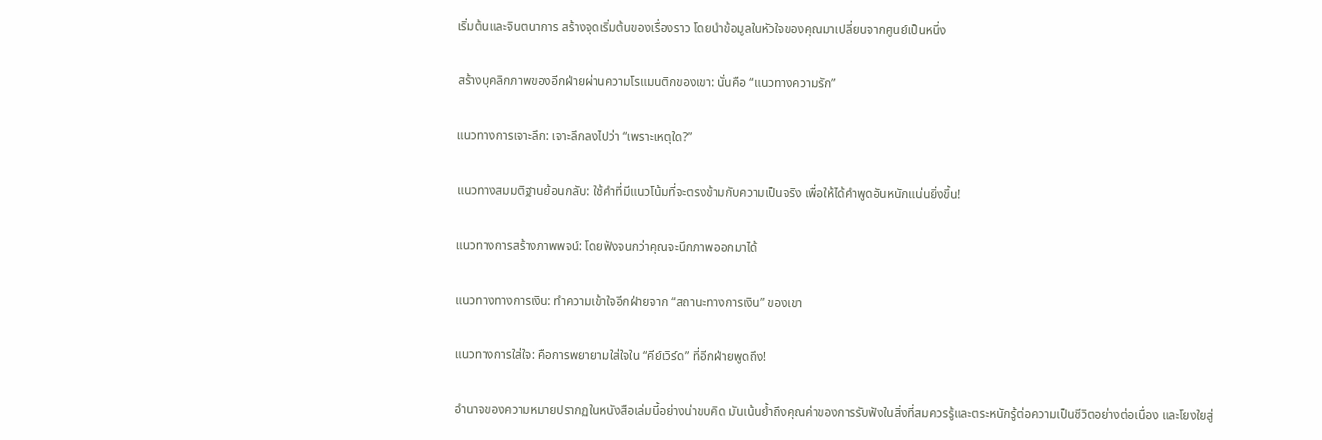เริ่มต้นและจินตนาการ สร้างจุดเริ่มต้นของเรื่องราว โดยนำข้อมูลในหัวใจของคุณมาเปลี่ยนจากศูนย์เป็นหนึ่ง

สร้างบุคลิกภาพของอีกฝ่ายผ่านความโรแมนติกของเขา: นั่นคือ “แนวทางความรัก”

แนวทางการเจาะลึก: เจาะลึกลงไปว่า “เพราะเหตุใด?”

แนวทางสมมติฐานย้อนกลับ: ใช้คำที่มีแนวโน้มที่จะตรงข้ามกับความเป็นจริง เพื่อให้ได้คำพูดอันหนักแน่นยิ่งขึ้น!

แนวทางการสร้างภาพพจน์: โดยฟังจนกว่าคุณจะนึกภาพออกมาได้

แนวทางทางการเงิน: ทำความเข้าใจอีกฝ่ายจาก “สถานะทางการเงิน” ของเขา

แนวทางการใส่ใจ: คือการพยายามใส่ใจใน “คีย์เวิร์ด” ที่อีกฝ่ายพูดถึง!

อำนาจของความหมายปรากฏในหนังสือเล่มนี้อย่างน่าขบคิด มันเน้นย้ำถึงคุณค่าของการรับฟังในสิ่งที่สมควรรู้และตระหนักรู้ต่อความเป็นชีวิตอย่างต่อเนื่อง และโยงใยสู่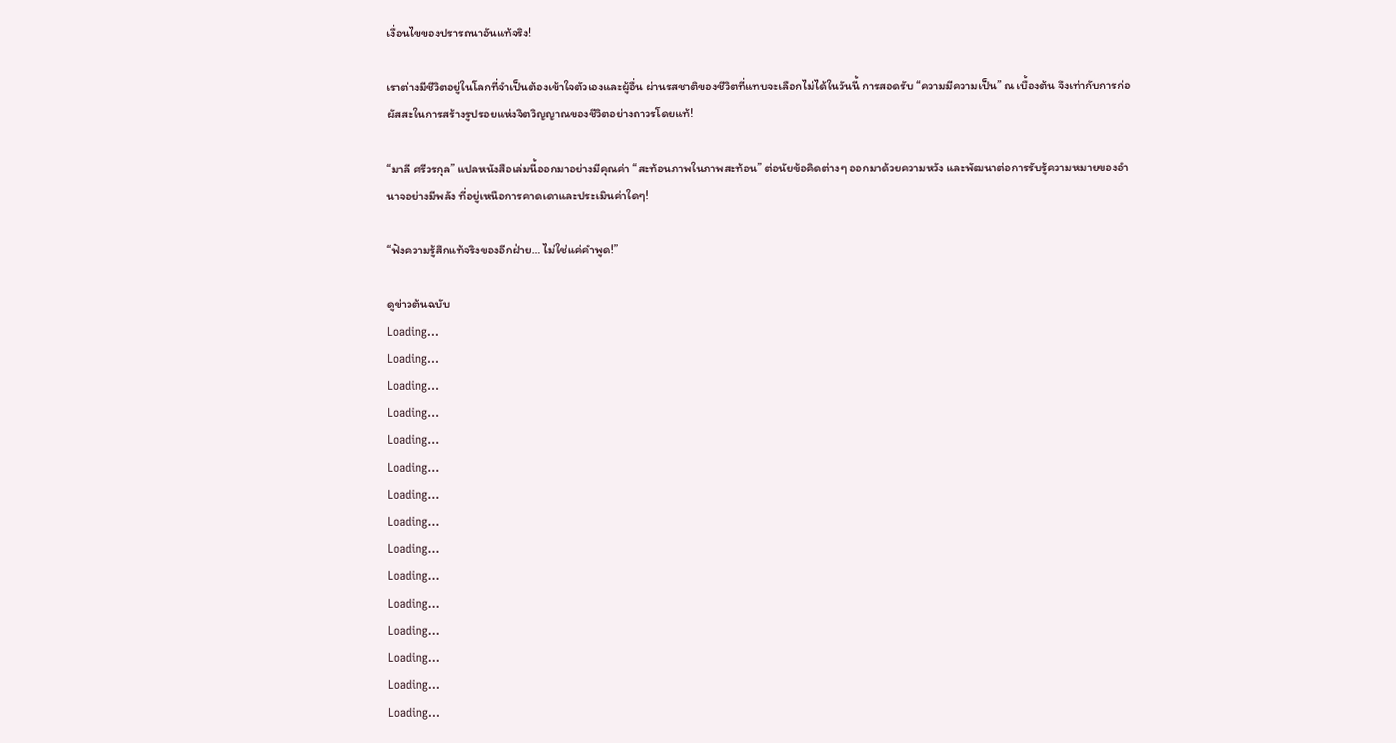เงื่อนไขของปรารถนาอันแท้จริง!

เราต่างมีชีวิตอยู่ในโลกที่จำเป็นต้องเข้าใจตัวเองและผู้อื่น ผ่านรสชาติของชีวิตที่แทบจะเลือกไม่ได้ในวันนี้ การสอดรับ “ความมีความเป็น” ณ เบื้องต้น จึงเท่ากับการก่อผัสสะในการสร้างรูปรอยแห่งจิตวิญญาณของชีวิตอย่างถาวรโดยแท้!

“มาลี ศรีวรกุล” แปลหนังสือเล่มนี้ออกมาอย่างมีคุณค่า “สะท้อนภาพในภาพสะท้อน” ต่อนัยข้อคิดต่างๆ ออกมาด้วยความหวัง และพัฒนาต่อการรับรู้ความหมายของอำนาจอย่างมีพลัง ที่อยู่เหนือการคาดเดาและประเมินค่าใดๆ!

“ฟังความรู้สึกแท้จริงของอีกฝ่าย… ไม่ใช่แค่คำพูด!”

ดูข่าวต้นฉบับ
Loading...
Loading...
Loading...
Loading...
Loading...
Loading...
Loading...
Loading...
Loading...
Loading...
Loading...
Loading...
Loading...
Loading...
Loading...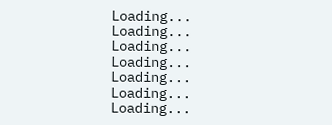Loading...
Loading...
Loading...
Loading...
Loading...
Loading...
Loading...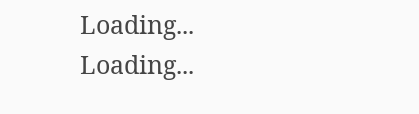Loading...
Loading...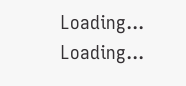Loading...
Loading...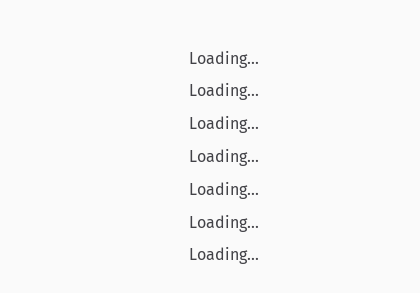Loading...
Loading...
Loading...
Loading...
Loading...
Loading...
Loading...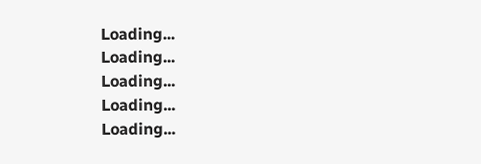Loading...
Loading...
Loading...
Loading...
Loading...